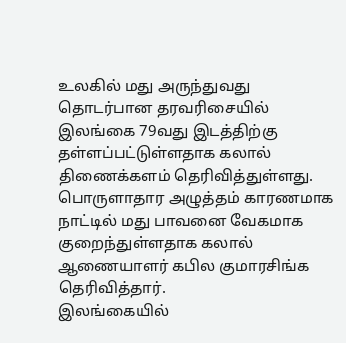உலகில் மது அருந்துவது தொடர்பான தரவரிசையில் இலங்கை 79வது இடத்திற்கு தள்ளப்பட்டுள்ளதாக கலால் திணைக்களம் தெரிவித்துள்ளது.
பொருளாதார அழுத்தம் காரணமாக நாட்டில் மது பாவனை வேகமாக குறைந்துள்ளதாக கலால் ஆணையாளர் கபில குமாரசிங்க தெரிவித்தார்.
இலங்கையில்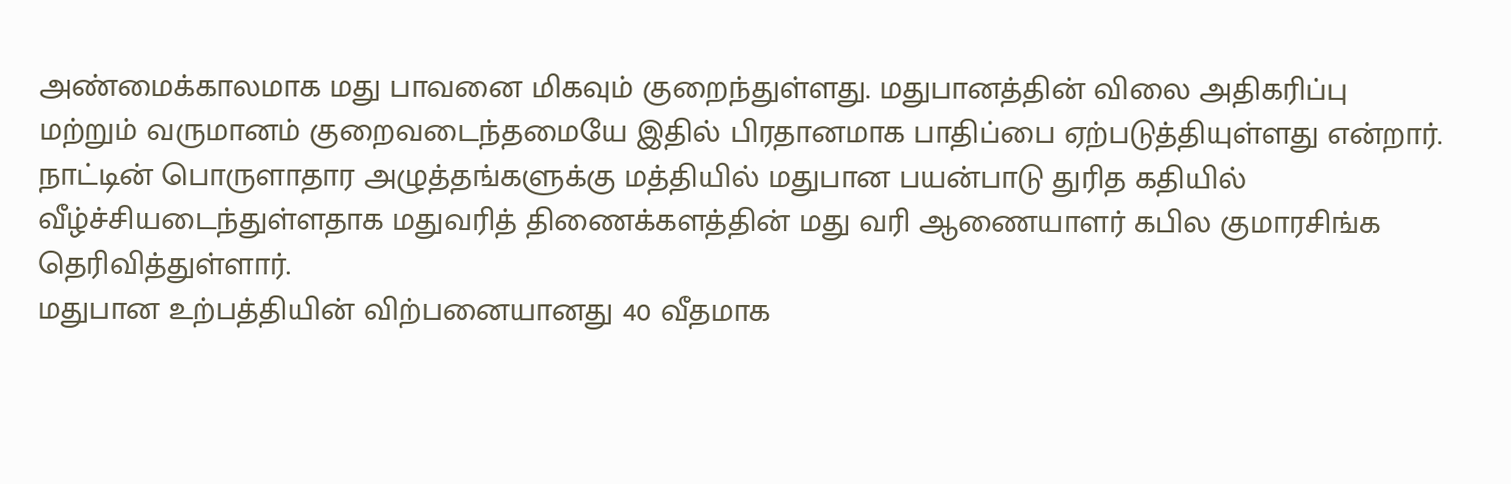அண்மைக்காலமாக மது பாவனை மிகவும் குறைந்துள்ளது. மதுபானத்தின் விலை அதிகரிப்பு மற்றும் வருமானம் குறைவடைந்தமையே இதில் பிரதானமாக பாதிப்பை ஏற்படுத்தியுள்ளது என்றார்.
நாட்டின் பொருளாதார அழுத்தங்களுக்கு மத்தியில் மதுபான பயன்பாடு துரித கதியில் வீழ்ச்சியடைந்துள்ளதாக மதுவரித் திணைக்களத்தின் மது வரி ஆணையாளர் கபில குமாரசிங்க தெரிவித்துள்ளார்.
மதுபான உற்பத்தியின் விற்பனையானது 40 வீதமாக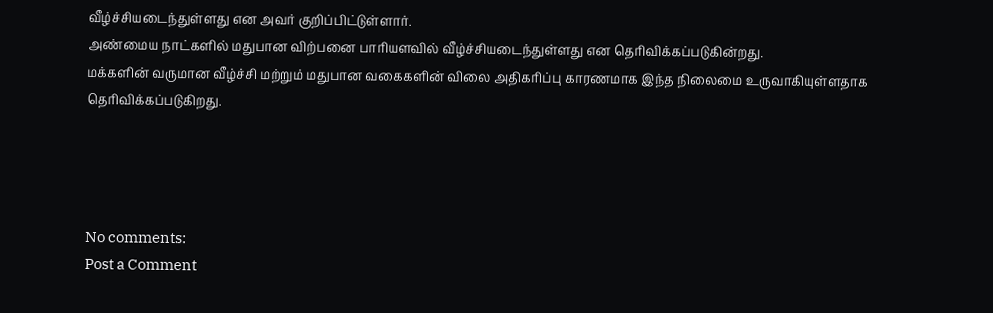வீழ்ச்சியடைந்துள்ளது என அவர் குறிப்பிட்டுள்ளார்.
அண்மைய நாட்களில் மதுபான விற்பனை பாரியளவில் வீழ்ச்சியடைந்துள்ளது என தெரிவிக்கப்படுகின்றது.
மக்களின் வருமான வீழ்ச்சி மற்றும் மதுபான வகைகளின் விலை அதிகரிப்பு காரணமாக இந்த நிலைமை உருவாகியுள்ளதாக தெரிவிக்கப்படுகிறது.




No comments:
Post a Comment